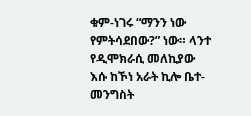ቁም-ነገሩ “ማንን ነው የምትሳደበው?” ነው። ላንተ የዲሞክራሲ መለኪያው እሱ ከኾነ አራት ኪሎ ቤተ-መንግስት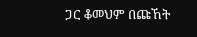ጋር ቆመህም በጩኸት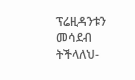ፕሬዚዳንቱን መሳደብ ትችላለህ-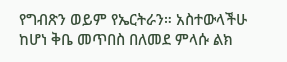የግብጽን ወይም የኤርትራን። አስተውላችሁ ከሆነ ቅቤ መጥበስ በለመደ ምላሱ ልክ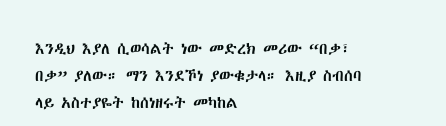እንዲህ እያለ ሲወሳልት ነው መድረክ መሪው “በቃ፣ በቃ” ያለው። ማን እንደኾነ ያውቁታላ። እዚያ ስብሰባ ላይ አስተያዬት ከሰነዘሩት መካከል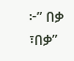፦” በቃ ፣በቃ”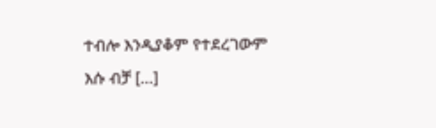ተብሎ እንዲያቆም የተደረገውም እሱ ብቻ […]